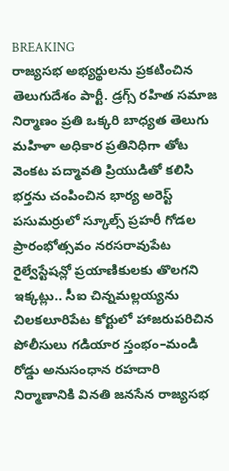BREAKING
రాజ్యసభ అభ్యర్థులను ప్రకటించిన తెలుగుదేశం పార్టీ. డ్రగ్స్ రహిత సమాజ నిర్మాణం ప్రతి ఒక్కరి బాధ్యత తెలుగు మహిళా అధికార ప్రతినిధిగా తోట వెంకట పద్మావతి ప్రియుడితో కలిసి భర్తను చంపించిన భార్య అరెస్ట్ పసుమర్రులో స్కూల్స్ ప్రహరీ గోడల ప్రారంభోత్సవం నరసరావుపేట రైల్వేస్టేషన్లో ప్రయాణికులకు తొలగని ఇక్కట్లు.. సీఐ చిన్నమల్లయ్యను చిలకలూరిపేట కోర్టులో హాజరుపరిచిన పోలీసులు గడియార స్తంభం–మండి రోడ్డు అనుసంధాన రహదారి నిర్మాణానికి వినతి జనసేన రాజ్యసభ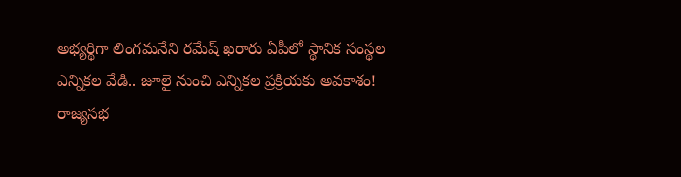అభ్యర్థిగా లింగమనేని రమేష్ ఖరారు ఏపీలో స్థానిక సంస్థల ఎన్నికల వేడి.. జూలై నుంచి ఎన్నికల ప్రక్రియకు అవకాశం! రాజ్యసభ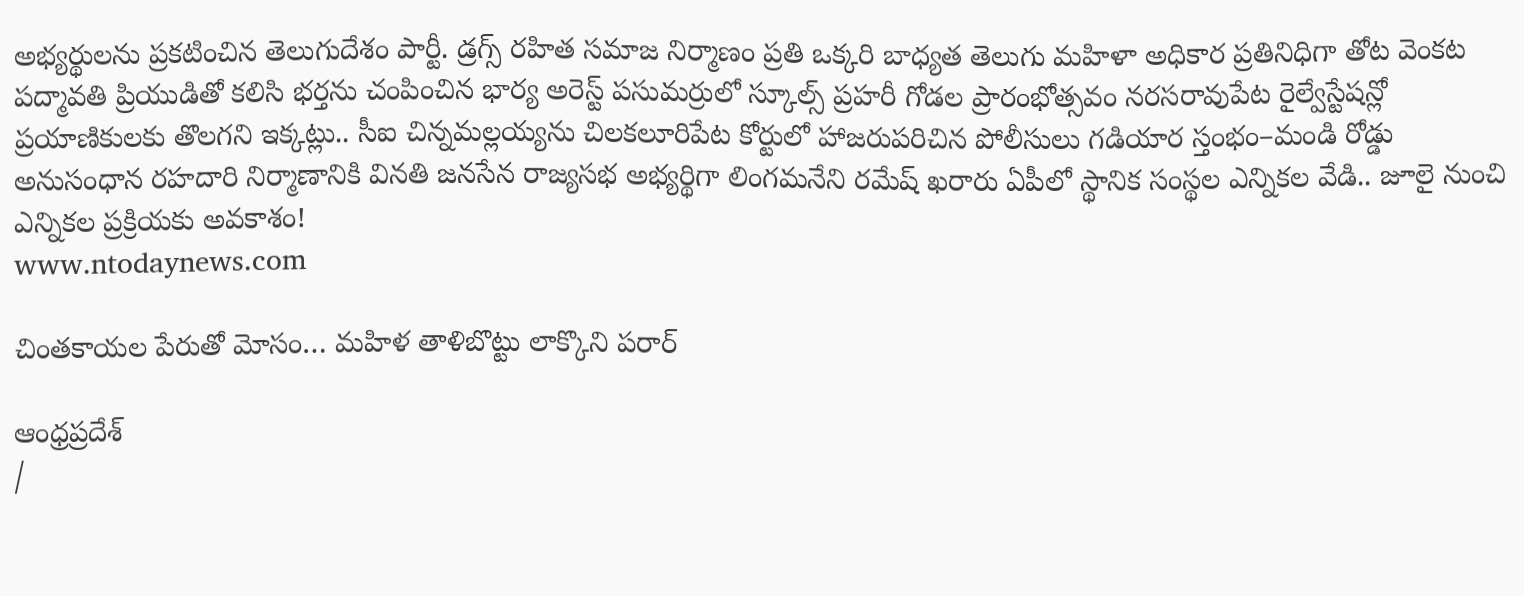అభ్యర్థులను ప్రకటించిన తెలుగుదేశం పార్టీ. డ్రగ్స్ రహిత సమాజ నిర్మాణం ప్రతి ఒక్కరి బాధ్యత తెలుగు మహిళా అధికార ప్రతినిధిగా తోట వెంకట పద్మావతి ప్రియుడితో కలిసి భర్తను చంపించిన భార్య అరెస్ట్ పసుమర్రులో స్కూల్స్ ప్రహరీ గోడల ప్రారంభోత్సవం నరసరావుపేట రైల్వేస్టేషన్లో ప్రయాణికులకు తొలగని ఇక్కట్లు.. సీఐ చిన్నమల్లయ్యను చిలకలూరిపేట కోర్టులో హాజరుపరిచిన పోలీసులు గడియార స్తంభం–మండి రోడ్డు అనుసంధాన రహదారి నిర్మాణానికి వినతి జనసేన రాజ్యసభ అభ్యర్థిగా లింగమనేని రమేష్ ఖరారు ఏపీలో స్థానిక సంస్థల ఎన్నికల వేడి.. జూలై నుంచి ఎన్నికల ప్రక్రియకు అవకాశం!
www.ntodaynews.com

చింతకాయల పేరుతో మోసం… మహిళ తాళిబొట్టు లాక్కొని పరార్

ఆంధ్రప్రదేశ్
/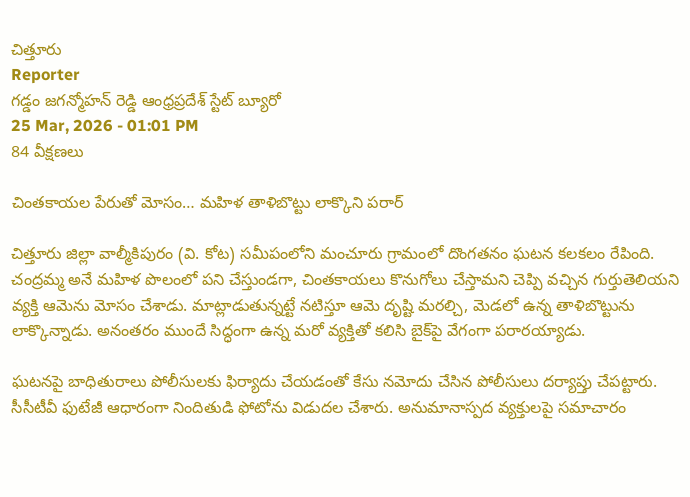చిత్తూరు
Reporter
గడ్డం జగన్మోహన్ రెడ్డి ఆంధ్రప్రదేశ్ స్టేట్ బ్యూరో
25 Mar, 2026 - 01:01 PM
84 వీక్షణలు

చింతకాయల పేరుతో మోసం… మహిళ తాళిబొట్టు లాక్కొని పరార్

చిత్తూరు జిల్లా వాల్మీకిపురం (వి. కోట) సమీపంలోని మంచూరు గ్రామంలో దొంగతనం ఘటన కలకలం రేపింది. చంద్రమ్మ అనే మహిళ పొలంలో పని చేస్తుండగా, చింతకాయలు కొనుగోలు చేస్తామని చెప్పి వచ్చిన గుర్తుతెలియని వ్యక్తి ఆమెను మోసం చేశాడు. మాట్లాడుతున్నట్టే నటిస్తూ ఆమె దృష్టి మరల్చి, మెడలో ఉన్న తాళిబొట్టును లాక్కొన్నాడు. అనంతరం ముందే సిద్ధంగా ఉన్న మరో వ్యక్తితో కలిసి బైక్‌పై వేగంగా పరారయ్యాడు.

ఘటనపై బాధితురాలు పోలీసులకు ఫిర్యాదు చేయడంతో కేసు నమోదు చేసిన పోలీసులు దర్యాప్తు చేపట్టారు. సీసీటీవీ ఫుటేజీ ఆధారంగా నిందితుడి ఫోటోను విడుదల చేశారు. అనుమానాస్పద వ్యక్తులపై సమాచారం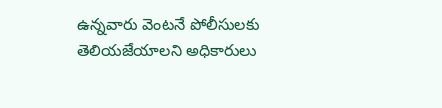ఉన్నవారు వెంటనే పోలీసులకు తెలియజేయాలని అధికారులు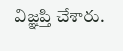విజ్ఞప్తి చేశారు.